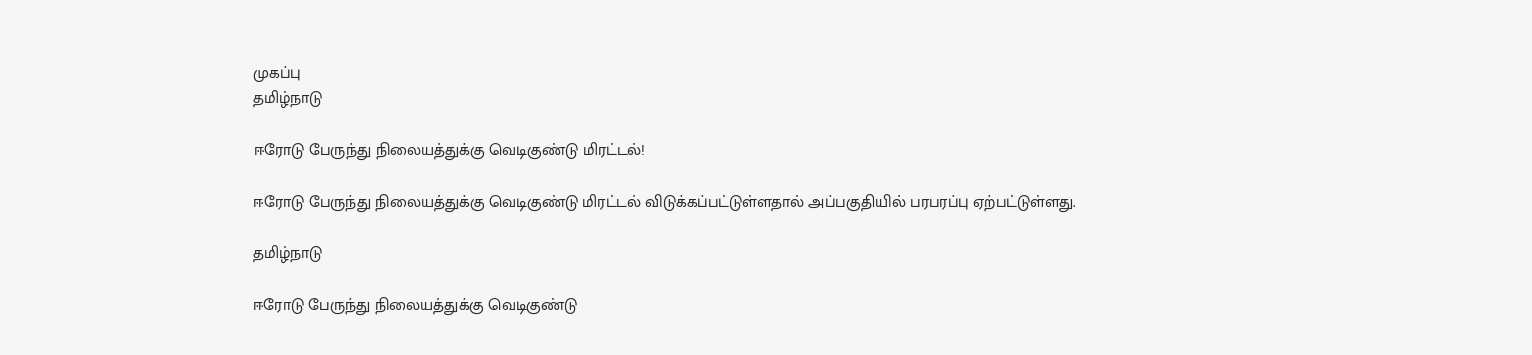முகப்பு
தமிழ்நாடு

ஈரோடு பேருந்து நிலையத்துக்கு வெடிகுண்டு மிரட்டல்!

ஈரோடு பேருந்து நிலையத்துக்கு வெடிகுண்டு மிரட்டல் விடுக்கப்பட்டுள்ளதால் அப்பகுதியில் பரபரப்பு ஏற்பட்டுள்ளது.

தமிழ்நாடு

ஈரோடு பேருந்து நிலையத்துக்கு வெடிகுண்டு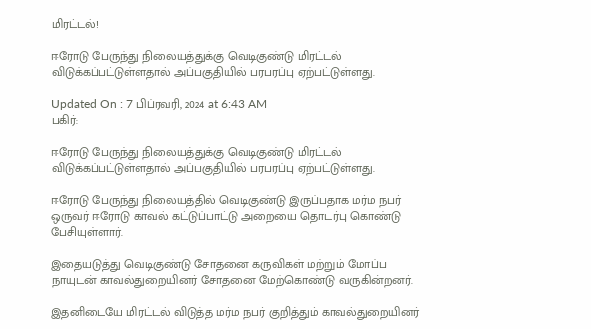மிரட்டல்!

ஈரோடு பேருந்து நிலையத்துக்கு வெடிகுண்டு மிரட்டல் விடுக்கப்பட்டுள்ளதால் அப்பகுதியில் பரபரப்பு ஏற்பட்டுள்ளது.

Updated On : 7 பிப்ரவரி, 2024 at 6:43 AM
பகிர்:

ஈரோடு பேருந்து நிலையத்துக்கு வெடிகுண்டு மிரட்டல் விடுக்கப்பட்டுள்ளதால் அப்பகுதியில் பரபரப்பு ஏற்பட்டுள்ளது.

ஈரோடு பேருந்து நிலையத்தில் வெடிகுண்டு இருப்பதாக மர்ம நபர் ஒருவர் ஈரோடு காவல் கட்டுப்பாட்டு அறையை தொடர்பு கொண்டு பேசியுள்ளார்.

இதையடுத்து வெடிகுண்டு சோதனை கருவிகள் மற்றும் மோப்ப நாயுடன் காவல்துறையினர் சோதனை மேற்கொண்டு வருகின்றனர்.

இதனிடையே மிரட்டல் விடுத்த மர்ம நபர் குறித்தும் காவல்துறையினர்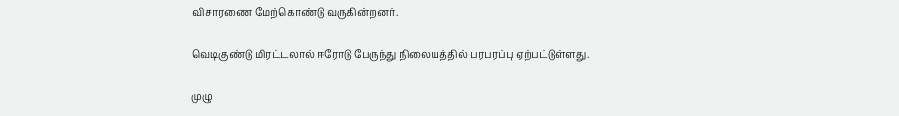விசாரணை மேற்கொண்டு வருகின்றனர்.

வெடிகுண்டு மிரட்டலால் ஈரோடு பேருந்து நிலையத்தில் பரபரப்பு ஏற்பட்டுள்ளது.

முழு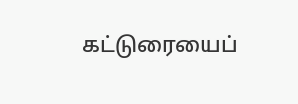கட்டுரையைப்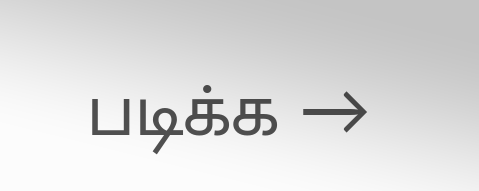படிக்க →